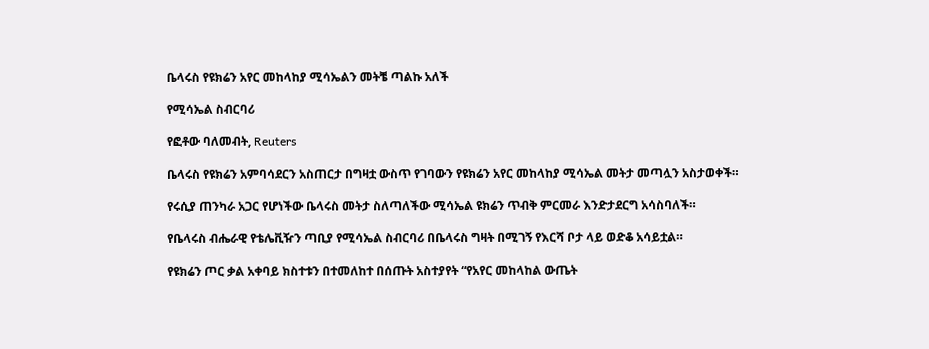ቤላሩስ የዩክሬን አየር መከላከያ ሚሳኤልን መትቼ ጣልኩ አለች

የሚሳኤል ስብርባሪ

የፎቶው ባለመብት, Reuters

ቤላሩስ የዩክሬን አምባሳደርን አስጠርታ በግዛቷ ውስጥ የገባውን የዩክሬን አየር መከላከያ ሚሳኤል መትታ መጣሏን አስታወቀች።

የሩሲያ ጠንካራ አጋር የሆነችው ቤላሩስ መትታ ስለጣለችው ሚሳኤል ዩክሬን ጥብቅ ምርመራ እንድታደርግ አሳስባለች።

የቤላሩስ ብሔራዊ የቴሌቪዥን ጣቢያ የሚሳኤል ስብርባሪ በቤላሩስ ግዛት በሚገኝ የእርሻ ቦታ ላይ ወድቆ አሳይቷል።

የዩክሬን ጦር ቃል አቀባይ ክስተቱን በተመለከተ በሰጡት አስተያየት “የአየር መከላከል ውጤት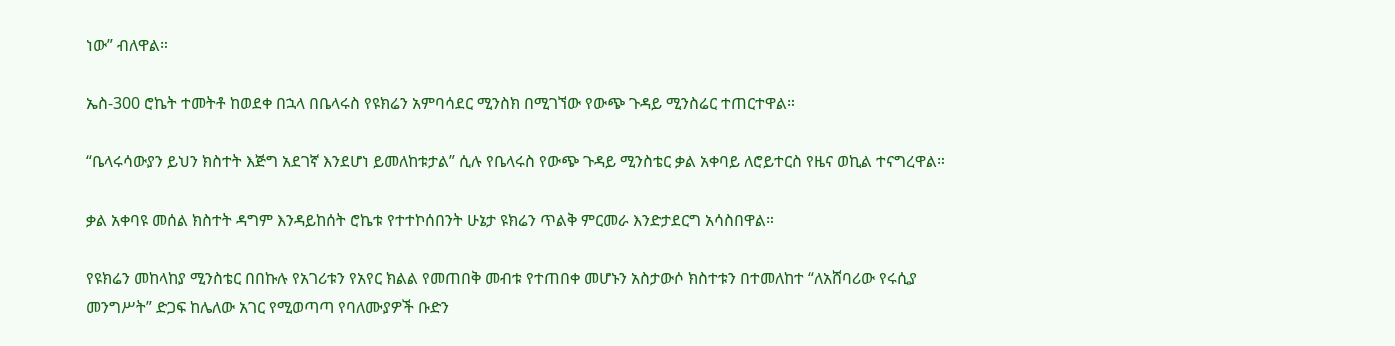ነው” ብለዋል።

ኤስ-300 ሮኬት ተመትቶ ከወደቀ በኋላ በቤላሩስ የዩክሬን አምባሳደር ሚንስክ በሚገኘው የውጭ ጉዳይ ሚንስሬር ተጠርተዋል።

“ቤላሩሳውያን ይህን ክስተት እጅግ አደገኛ እንደሆነ ይመለከቱታል” ሲሉ የቤላሩስ የውጭ ጉዳይ ሚንስቴር ቃል አቀባይ ለሮይተርስ የዜና ወኪል ተናግረዋል።

ቃል አቀባዩ መሰል ክስተት ዳግም እንዳይከሰት ሮኬቱ የተተኮሰበንት ሁኔታ ዩክሬን ጥልቅ ምርመራ እንድታደርግ አሳስበዋል።

የዩክሬን መከላከያ ሚንስቴር በበኩሉ የአገሪቱን የአየር ክልል የመጠበቅ መብቱ የተጠበቀ መሆኑን አስታውሶ ክስተቱን በተመለከተ “ለአሸባሪው የሩሲያ መንግሥት” ድጋፍ ከሌለው አገር የሚወጣጣ የባለሙያዎች ቡድን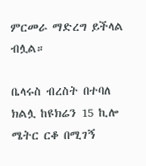ምርመራ ማድረግ ይችላል ብሏል።

ቤላሩስ ብረስት በተባለ ክልሏ ከዩክሬን 15 ኪሎ ሜትር ርቆ በሚገኝ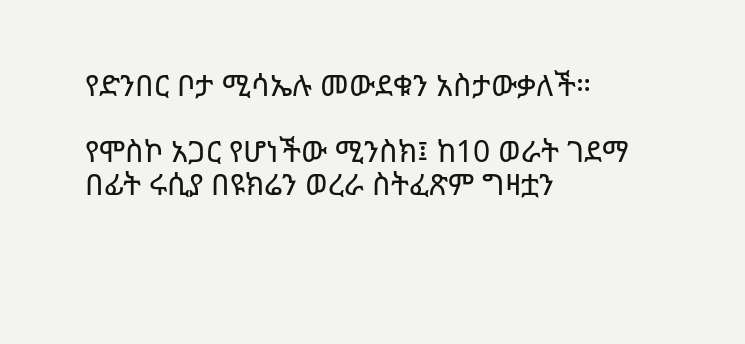የድንበር ቦታ ሚሳኤሉ መውደቁን አስታውቃለች።

የሞስኮ አጋር የሆነችው ሚንስክ፤ ከ10 ወራት ገደማ በፊት ሩሲያ በዩክሬን ወረራ ስትፈጽም ግዛቷን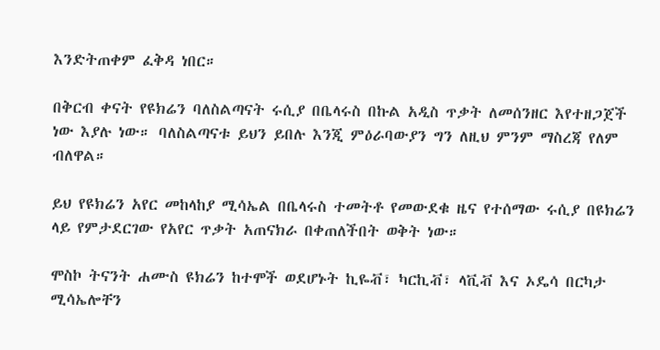እንድትጠቀም ፈቅዳ ነበር።

በቅርብ ቀናት የዩክሬን ባለስልጣናት ሩሲያ በቤላሩስ በኩል አዲስ ጥቃት ለመሰንዘር እየተዘጋጀች ነው እያሉ ነው። ባለስልጣናቱ ይህን ይበሉ እንጂ ምዕራባውያን ግን ለዚህ ምንም ማስረጃ የለም ብለዋል።

ይህ የዩክሬን አየር መከላከያ ሚሳኤል በቤላሩስ ተመትቶ የመውደቁ ዜና የተሰማው ሩሲያ በዩክሬን ላይ የምታደርገው የአየር ጥቃት አጠናክራ በቀጠለችበት ወቅት ነው።

ሞስኮ ትናንት ሐሙስ ዩክሬን ከተሞች ወደሆኑት ኪዬቭ፣ ካርኪቭ፣ ላቪቭ እና ኦዴሳ በርካታ ሚሳኤሎቸን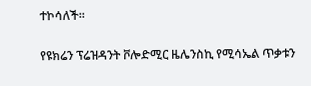ተኮሳለች።

የዩክሬን ፕሬዝዳንት ቮሎድሚር ዜሌንስኪ የሚሳኤል ጥቃቱን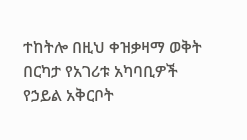ተከትሎ በዚህ ቀዝቃዛማ ወቅት በርካታ የአገሪቱ አካባቢዎች የኃይል አቅርቦት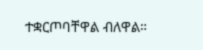ተቋርጦባቸዋል ብለዋል።